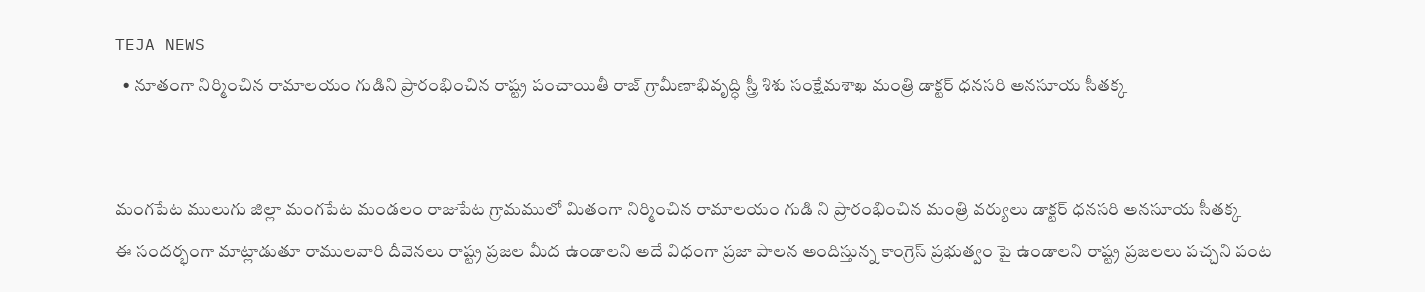TEJA NEWS
  • నూతంగా నిర్మించిన రామాలయం గుడిని ప్రారంభించిన రాష్ట్ర పంచాయితీ రాజ్ గ్రామీణాభివృద్ధి స్త్రీ శిశు సంక్షేమశాఖ మంత్రి డాక్టర్ ధనసరి అనసూయ సీతక్క


మంగపేట ములుగు జిల్లా మంగపేట మండలం రాజుపేట గ్రామములో మితంగా నిర్మించిన రామాలయం గుడి ని ప్రారంభించిన మంత్రి వర్యులు డాక్టర్ ధనసరి అనసూయ సీతక్క
ఈ సందర్భంగా మాట్లాడుతూ రాములవారి దీవెనలు రాష్ట్ర ప్రజల మీద ఉండాలని అదే విధంగా ప్రజా పాలన అందిస్తున్న కాంగ్రెస్ ప్రభుత్వం పై ఉండాలని రాష్ట్ర ప్రజలలు పచ్చని పంట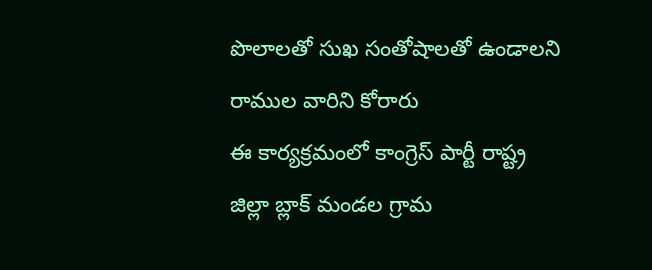పొలాలతో సుఖ సంతోషాలతో ఉండాలని రాముల వారిని కోరారు
ఈ కార్యక్రమంలో కాంగ్రెస్ పార్టీ రాష్ట్ర జిల్లా బ్లాక్ మండల గ్రామ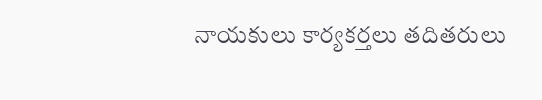నాయకులు కార్యకర్తలు తదితరులు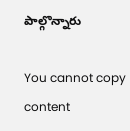పాల్గొన్నారు

You cannot copy content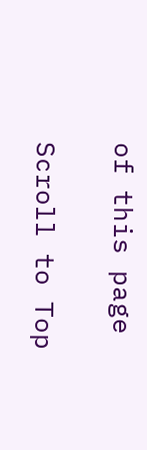of this page

Scroll to Top